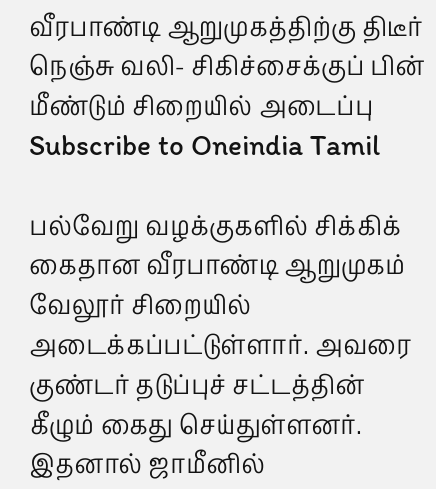வீரபாண்டி ஆறுமுகத்திற்கு திடீர் நெஞ்சு வலி- சிகிச்சைக்குப் பின் மீண்டும் சிறையில் அடைப்பு
Subscribe to Oneindia Tamil

பல்வேறு வழக்குகளில் சிக்கிக் கைதான வீரபாண்டி ஆறுமுகம் வேலூர் சிறையில் அடைக்கப்பட்டுள்ளார். அவரை குண்டர் தடுப்புச் சட்டத்தின் கீழும் கைது செய்துள்ளனர். இதனால் ஜாமீனில்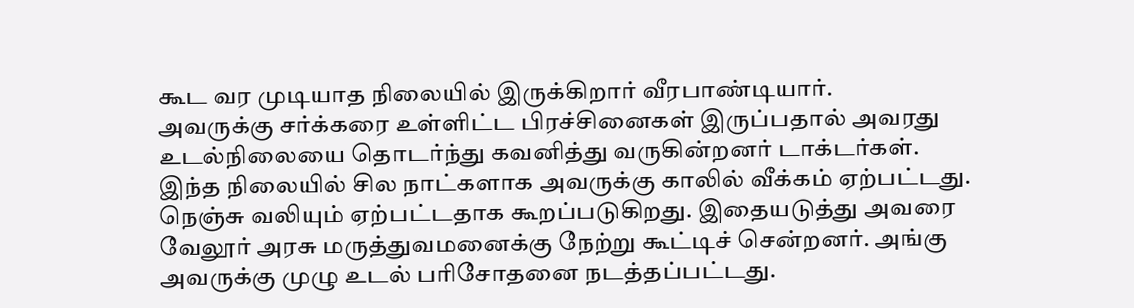கூட வர முடியாத நிலையில் இருக்கிறார் வீரபாண்டியார்.
அவருக்கு சர்க்கரை உள்ளிட்ட பிரச்சினைகள் இருப்பதால் அவரது உடல்நிலையை தொடர்ந்து கவனித்து வருகின்றனர் டாக்டர்கள்.
இந்த நிலையில் சில நாட்களாக அவருக்கு காலில் வீக்கம் ஏற்பட்டது. நெஞ்சு வலியும் ஏற்பட்டதாக கூறப்படுகிறது. இதையடுத்து அவரை வேலூர் அரசு மருத்துவமனைக்கு நேற்று கூட்டிச் சென்றனர். அங்கு அவருக்கு முழு உடல் பரிசோதனை நடத்தப்பட்டது.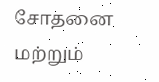சோதனை மற்றும்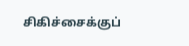சிகிச்சைக்குப்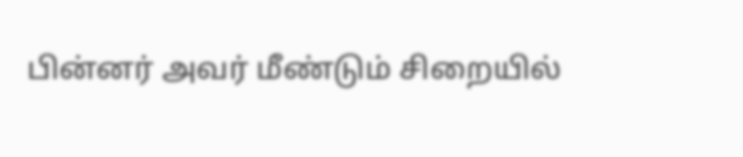பின்னர் அவர் மீண்டும் சிறையில்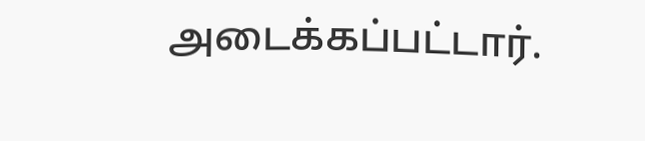அடைக்கப்பட்டார்.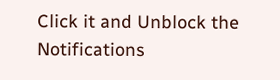Click it and Unblock the Notifications